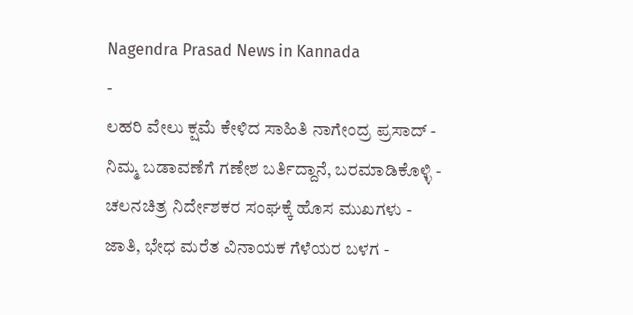Nagendra Prasad News in Kannada
-
ಲಹರಿ ವೇಲು ಕ್ಷಮೆ ಕೇಳಿದ ಸಾಹಿತಿ ನಾಗೇಂದ್ರ ಪ್ರಸಾದ್ -
ನಿಮ್ಮ ಬಡಾವಣೆಗೆ ಗಣೇಶ ಬರ್ತಿದ್ದಾನೆ, ಬರಮಾಡಿಕೊಳ್ಳಿ -
ಚಲನಚಿತ್ರ ನಿರ್ದೇಶಕರ ಸಂಘಕ್ಕೆ ಹೊಸ ಮುಖಗಳು -
ಜಾತಿ, ಭೇಧ ಮರೆತ ವಿನಾಯಕ ಗೆಳೆಯರ ಬಳಗ -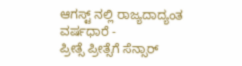ಆಗಸ್ಟ್ ನಲ್ಲಿ ರಾಜ್ಯದಾದ್ಯಂತ ವರ್ಷಧಾರೆ -
ಪ್ರೀತ್ಸೆ ಪ್ರೀತ್ಸೆಗೆ ಸೆನ್ಸಾರ್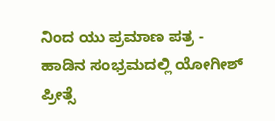ನಿಂದ ಯು ಪ್ರಮಾಣ ಪತ್ರ -
ಹಾಡಿನ ಸಂಭ್ರಮದಲ್ಲಿ ಯೋಗೀಶ್ ಪ್ರೀತ್ಸೆ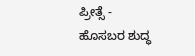ಪ್ರೀತ್ಸೆ -
ಹೊಸಬರ ಶುದ್ಧ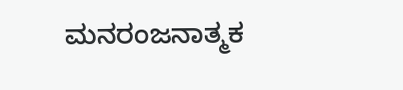ಮನರಂಜನಾತ್ಮಕ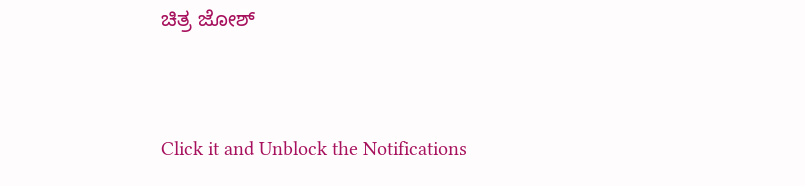ಚಿತ್ರ ಜೋಶ್


Click it and Unblock the Notifications